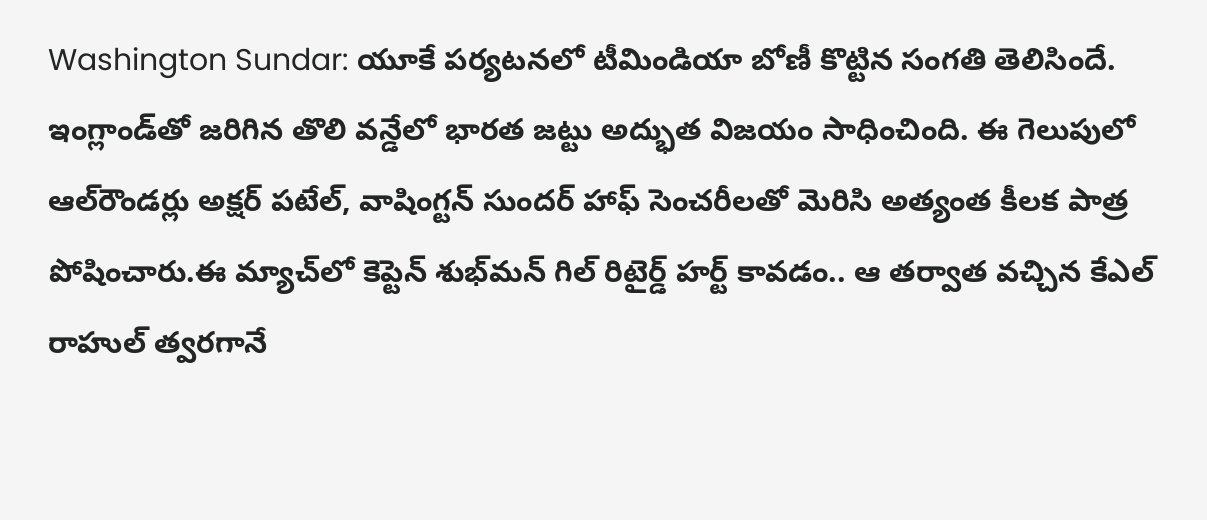Washington Sundar: యూకే పర్యటనలో టీమిండియా బోణీ కొట్టిన సంగతి తెలిసిందే. ఇంగ్లాండ్‌తో జరిగిన తొలి వన్డేలో భారత జట్టు అద్భుత విజయం సాధించింది. ఈ గెలుపులో ఆల్‌రౌండర్లు అక్షర్ పటేల్, వాషింగ్టన్ సుందర్ హాఫ్ సెంచరీలతో మెరిసి అత్యంత కీలక పాత్ర పోషించారు.ఈ మ్యాచ్‌లో కెప్టెన్ శుభ్‌మన్ గిల్ రిటైర్డ్ హర్ట్ కావడం.. ఆ తర్వాత వచ్చిన కేఎల్ రాహుల్ త్వరగానే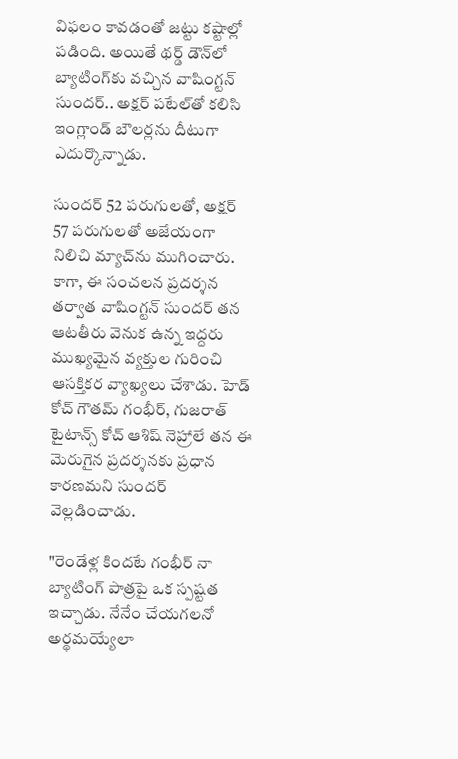విఫలం కావడంతో జట్టు కష్టాల్లో పడింది. అయితే థర్డ్ డౌన్‌లో బ్యాటింగ్‌కు వచ్చిన వాషింగ్టన్ సుందర్.. అక్షర్ పటేల్‌తో కలిసి ఇంగ్లాండ్ బౌలర్లను దీటుగా ఎదుర్కొన్నాడు.

సుందర్ 52 పరుగులతో, అక్షర్ 57 పరుగులతో అజేయంగా నిలిచి మ్యాచ్‌ను ముగించారు. కాగా, ఈ సంచలన ప్రదర్శన తర్వాత వాషింగ్టన్ సుందర్ తన ఆటతీరు వెనుక ఉన్న ఇద్దరు ముఖ్యమైన వ్యక్తుల గురించి ఆసక్తికర వ్యాఖ్యలు చేశాడు. హెడ్ కోచ్ గౌతమ్ గంభీర్, గుజరాత్ టైటాన్స్ కోచ్ ఆశిష్ నెహ్రాలే తన ఈ మెరుగైన ప్రదర్శనకు ప్రధాన కారణమని సుందర్ వెల్లడించాడు.

"రెండేళ్ల కిందటే గంభీర్ నా బ్యాటింగ్ పాత్రపై ఒక స్పష్టత ఇచ్చాడు. నేనేం చేయగలనో అర్థమయ్యేలా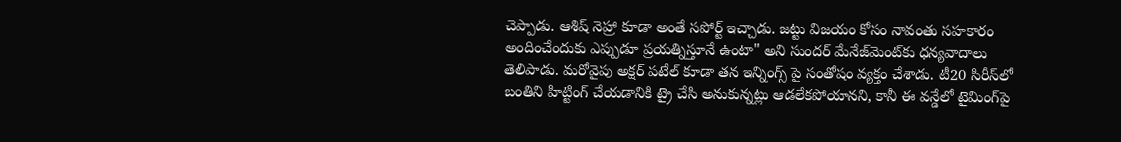చెప్పాడు. ఆశిష్ నెహ్రా కూడా అంతే సపోర్ట్ ఇచ్చాడు. జట్టు విజయం కోసం నావంతు సహకారం అందించేందుకు ఎప్పుడూ ప్రయత్నిస్తూనే ఉంటా" అని సుందర్ మేనేజ్‌మెంట్‌కు ధన్యవాదాలు తెలిపాడు. మరోవైపు అక్షర్ పటేల్ కూడా తన ఇన్నింగ్స్ పై సంతోషం వ్యక్తం చేశాడు. టీ20 సిరీస్‌లో బంతిని హిట్టింగ్ చేయడానికి ట్రై చేసి అనుకున్నట్లు ఆడలేకపోయానని, కానీ ఈ వన్డేలో టైమింగ్‌పై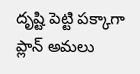దృష్టి పెట్టి పక్కాగా ప్లాన్ అమలు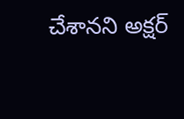చేశానని అక్షర్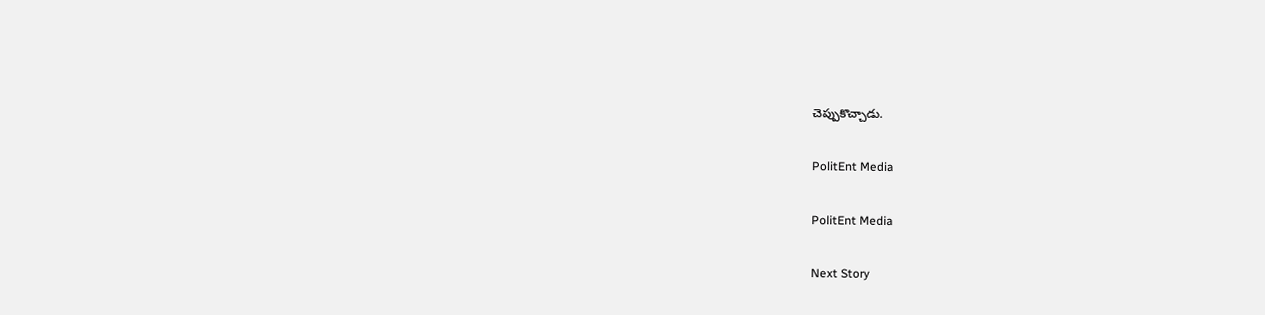చెప్పుకొచ్చాడు.

PolitEnt Media

PolitEnt Media

Next Story